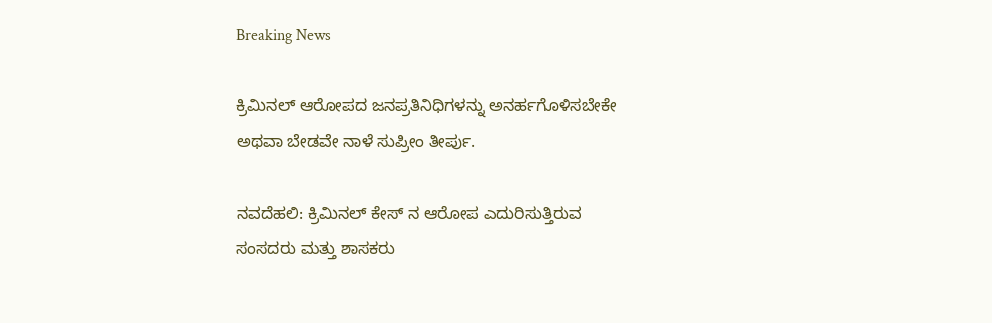Breaking News

ಕ್ರಿಮಿನಲ್ ಆರೋಪದ ಜನಪ್ರತಿನಿಧಿಗಳನ್ನು ಅನರ್ಹಗೊಳಿಸಬೇಕೇ ಅಥವಾ ಬೇಡವೇ ನಾಳೆ ಸುಪ್ರೀಂ ತೀರ್ಪು.

ನವದೆಹಲಿ: ಕ್ರಿಮಿನಲ್ ಕೇಸ್ ನ ಆರೋಪ ಎದುರಿಸುತ್ತಿರುವ ಸಂಸದರು ಮತ್ತು ಶಾಸಕರು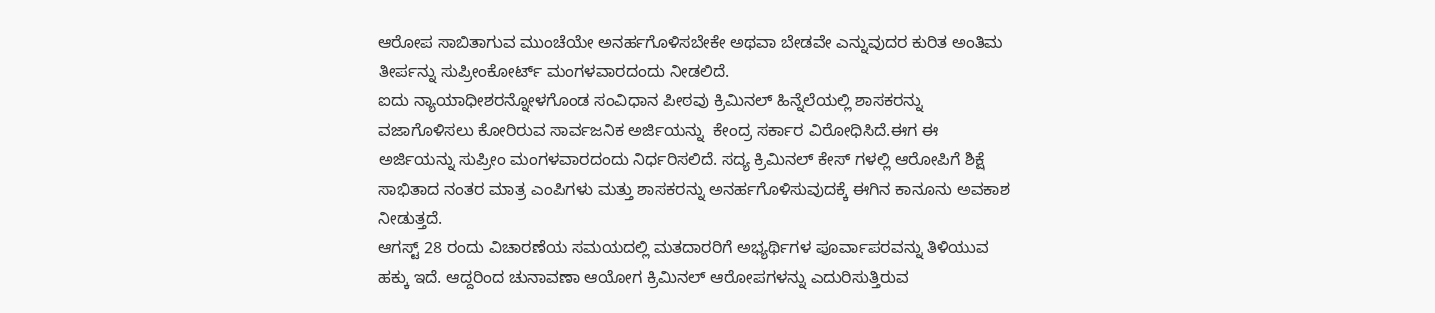ಆರೋಪ ಸಾಬಿತಾಗುವ ಮುಂಚೆಯೇ ಅನರ್ಹಗೊಳಿಸಬೇಕೇ ಅಥವಾ ಬೇಡವೇ ಎನ್ನುವುದರ ಕುರಿತ ಅಂತಿಮ ತೀರ್ಪನ್ನು ಸುಪ್ರೀಂಕೋರ್ಟ್ ಮಂಗಳವಾರದಂದು ನೀಡಲಿದೆ.
ಐದು ನ್ಯಾಯಾಧೀಶರನ್ನೋಳಗೊಂಡ ಸಂವಿಧಾನ ಪೀಠವು ಕ್ರಿಮಿನಲ್ ಹಿನ್ನೆಲೆಯಲ್ಲಿ ಶಾಸಕರನ್ನು ವಜಾಗೊಳಿಸಲು ಕೋರಿರುವ ಸಾರ್ವಜನಿಕ ಅರ್ಜಿಯನ್ನು  ಕೇಂದ್ರ ಸರ್ಕಾರ ವಿರೋಧಿಸಿದೆ.ಈಗ ಈ ಅರ್ಜಿಯನ್ನು ಸುಪ್ರೀಂ ಮಂಗಳವಾರದಂದು ನಿರ್ಧರಿಸಲಿದೆ. ಸದ್ಯ ಕ್ರಿಮಿನಲ್ ಕೇಸ್ ಗಳಲ್ಲಿ ಆರೋಪಿಗೆ ಶಿಕ್ಷೆ ಸಾಭಿತಾದ ನಂತರ ಮಾತ್ರ ಎಂಪಿಗಳು ಮತ್ತು ಶಾಸಕರನ್ನು ಅನರ್ಹಗೊಳಿಸುವುದಕ್ಕೆ ಈಗಿನ ಕಾನೂನು ಅವಕಾಶ ನೀಡುತ್ತದೆ.
ಆಗಸ್ಟ್ 28 ರಂದು ವಿಚಾರಣೆಯ ಸಮಯದಲ್ಲಿ ಮತದಾರರಿಗೆ ಅಭ್ಯರ್ಥಿಗಳ ಪೂರ್ವಾಪರವನ್ನು ತಿಳಿಯುವ ಹಕ್ಕು ಇದೆ. ಆದ್ದರಿಂದ ಚುನಾವಣಾ ಆಯೋಗ ಕ್ರಿಮಿನಲ್ ಆರೋಪಗಳನ್ನು ಎದುರಿಸುತ್ತಿರುವ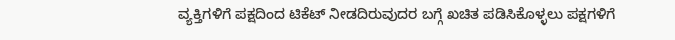ವ್ಯಕ್ತಿಗಳಿಗೆ ಪಕ್ಷದಿಂದ ಟಿಕೆಟ್ ನೀಡದಿರುವುದರ ಬಗ್ಗೆ ಖಚಿತ ಪಡಿಸಿಕೊಳ್ಳಲು ಪಕ್ಷಗಳಿಗೆ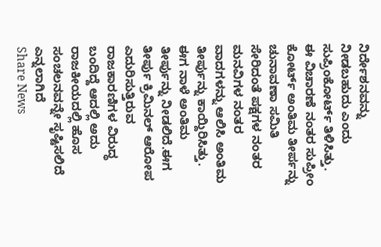ನಿರ್ದೇಶನವನ್ನು ನೀಡಬಹುದು ಎಂದು ಸುಪ್ರಿಂಕೋರ್ಟ್ ತಿಳಿಸಿತ್ತು.
ಈ ವಿಚಾರಣೆ ನಂತರ ಸುಪ್ರೀಂ ಕೋರ್ಟ್ ಅಂತಿಮ ತೀರ್ಪನ್ನು ಚುನಾವಣಾ ಸಮಿತಿ ಸೇರಿದಂತೆ ಪಕ್ಷಗಳ ನಂತರ ಮನವಿಗಳ ನಂತರ ವಾದಗಳನ್ನು ಆಲಿಸಿ ಅಂತಿಮ ತೀರ್ಪುನ್ನು ಕಾಯ್ದಿರಿಸಿತ್ತು. ಈಗ ನಾಳೆ ಅಂತಿಮ ತೀರ್ಪುನ್ನು ನೀಡಲಿದೆ.ಈಗ ತೀರ್ಪು ಕ್ರಿಮಿನಲ್ ಆರೋಪ ಎದುರಿಸುತ್ತಿರುವ ರಾಜಕಾರಣಿಗಳ ವಿರುದ್ಧ ಬಂದಿದ್ದೆ ಆದಲ್ಲಿ ಅದು ರಾಜಕೀಯದಲ್ಲಿ ಹೊಸ ಸಂಚಲನವನ್ನೇ ಸೃಷ್ಟಿಸಲಿದೆ ಎನ್ನಲಾಗಿದೆ
Share News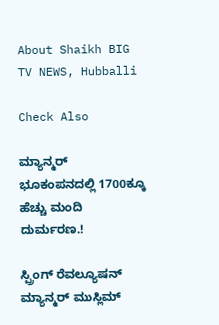About Shaikh BIG TV NEWS, Hubballi

Check Also

ಮ್ಯಾನ್ಮರ್ ಭೂಕಂಪನದಲ್ಲಿ 1700ಕ್ಕೂ ಹೆಚ್ಚು ಮಂದಿ ದುರ್ಮರಣ.!

ಸ್ಪ್ರಿಂಗ್ ರೆವಲ್ಯೂಷನ್ ಮ್ಯಾನ್ಮರ್ ಮುಸ್ಲಿಮ್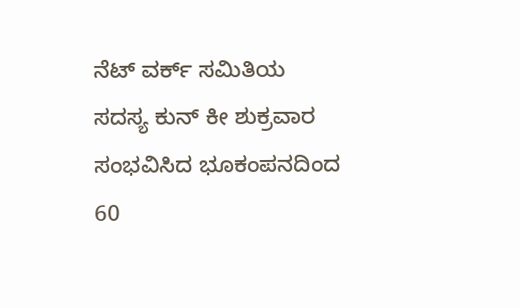ನೆಟ್ ವರ್ಕ್ ಸಮಿತಿಯ ಸದಸ್ಯ ಕುನ್ ಕೀ ಶುಕ್ರವಾರ ಸಂಭವಿಸಿದ ಭೂಕಂಪನದಿಂದ 60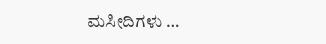ಮಸೀದಿಗಳು …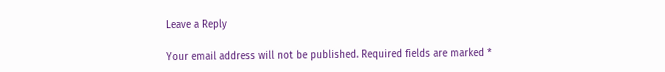Leave a Reply

Your email address will not be published. Required fields are marked *